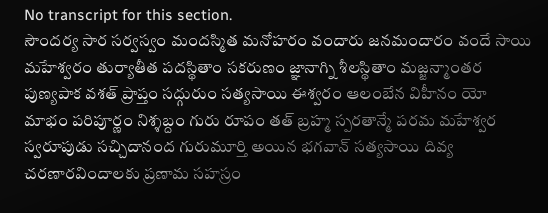No transcript for this section.
సౌందర్య సార సర్వస్వం మందస్మిత మనోహరం వందారు జనమందారం వందే సాయి మహేశ్వరం తుర్యాతీత పదస్థితాం సకరుణం జ్ఞానాగ్ని శీలస్థితాం మజ్జన్మాంతర పుణ్యపాక వశత్ ప్రాప్తం సద్గురుం సత్యసాయి ఈశ్వరం ఆలంబేన విహీనం యో మాభం పరిపూర్ణం నిశ్శబ్దం గురు రూపం తత్ బ్రహ్మ స్పరతాన్మే పరమ మహేశ్వర స్వరూపుడు సచ్చిదానంద గురుమూర్తి అయిన భగవాన్ సత్యసాయి దివ్య చరణారవిందాలకు ప్రణామ సహస్రం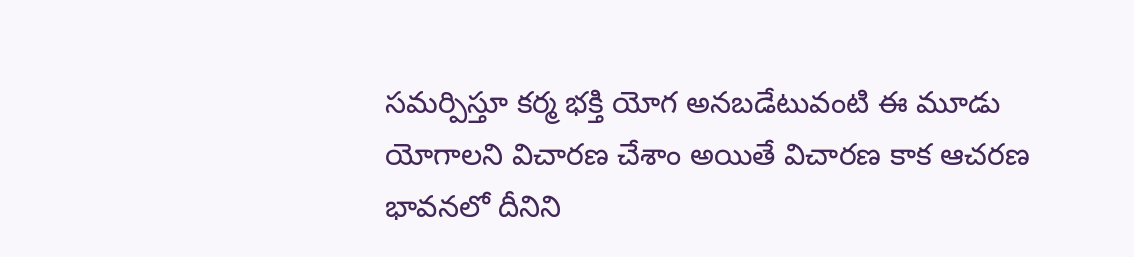సమర్పిస్తూ కర్మ భక్తి యోగ అనబడేటువంటి ఈ మూడు యోగాలని విచారణ చేశాం అయితే విచారణ కాక ఆచరణ భావనలో దీనిని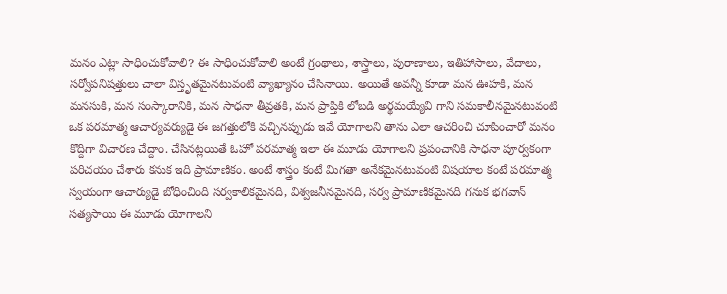మనం ఎట్లా సాధించుకోవాలి? ఈ సాధించుకోవాలి అంటే గ్రంథాలు, శాస్త్రాలు, పురాణాలు, ఇతిహాసాలు, వేదాలు, సర్వోపనిషత్తులు చాలా విస్తృతమైనటువంటి వ్యాఖ్యానం చేసినాయి. అయితే అవన్నీ కూడా మన ఊహకి, మన మనసుకి, మన సంస్కారానికి, మన సాధనా తీవ్రతకి, మన ప్రాప్తికి లోబడి అర్థమయ్యేవి గాని సమకాలీనమైనటువంటి ఒక పరమాత్మ ఆచార్యవర్యుడై ఈ జగత్తులోకి వచ్చినప్పుడు ఇవే యోగాలని తాను ఎలా ఆచరించి చూపించారో మనం కొద్దిగా విచారణ చేద్దాం. చేసినట్లయితే ఓహో పరమాత్మ ఇలా ఈ మూడు యోగాలని ప్రపంచానికి సాధనా పూర్వకంగా పరిచయం చేశారు కనుక ఇది ప్రామాణికం. అంటే శాస్త్రం కంటే మిగతా అనేకమైనటువంటి విషయాల కంటే పరమాత్మ స్వయంగా ఆచార్యుడై బోధించింది సర్వకాలికమైనది, విశ్వజనీనమైనది, సర్వ ప్రామాణికమైనది గనుక భగవాన్ సత్యసాయి ఈ మూడు యోగాలని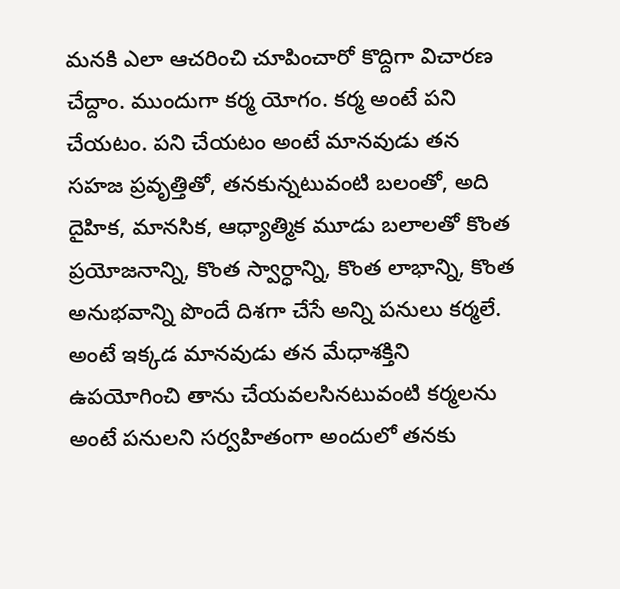మనకి ఎలా ఆచరించి చూపించారో కొద్దిగా విచారణ చేద్దాం. ముందుగా కర్మ యోగం. కర్మ అంటే పని చేయటం. పని చేయటం అంటే మానవుడు తన సహజ ప్రవృత్తితో, తనకున్నటువంటి బలంతో, అది దైహిక, మానసిక, ఆధ్యాత్మిక మూడు బలాలతో కొంత ప్రయోజనాన్ని, కొంత స్వార్ధాన్ని, కొంత లాభాన్ని, కొంత అనుభవాన్ని పొందే దిశగా చేసే అన్ని పనులు కర్మలే. అంటే ఇక్కడ మానవుడు తన మేధాశక్తిని ఉపయోగించి తాను చేయవలసినటువంటి కర్మలను అంటే పనులని సర్వహితంగా అందులో తనకు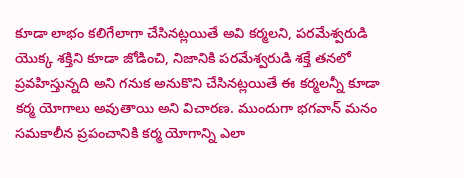కూడా లాభం కలిగేలాగా చేసినట్లయితే అవి కర్మలని, పరమేశ్వరుడి యొక్క శక్తిని కూడా జోడించి, నిజానికి పరమేశ్వరుడి శక్తే తనలో ప్రవహిస్తున్నది అని గనుక అనుకొని చేసినట్లయితే ఈ కర్మలన్నీ కూడా కర్మ యోగాలు అవుతాయి అని విచారణ. ముందుగా భగవాన్ మనం సమకాలీన ప్రపంచానికి కర్మ యోగాన్ని ఎలా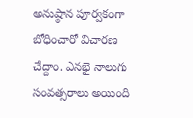అనుష్ఠాన పూర్వకంగా బోధించారో విచారణ చేద్దాం. ఎనభై నాలుగు సంవత్సరాలు అయింది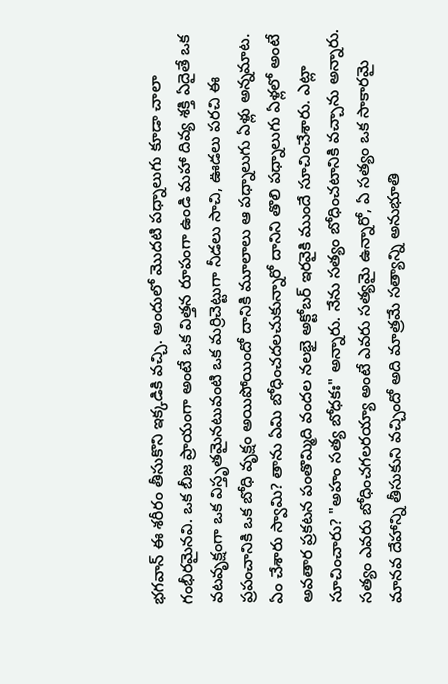భగవాన్ ఈ శరీరం తీసుకొని ఇక్కడికి వచ్చి. అందులో మొదటి పధ్నాలుగు కూడా చాలా గంభీరమైనవి. ఒక బీజ ప్రాయంగా అంటే ఒక విత్తన రూపంగా ఉండి మహా దివ్య శక్తి ఏదైతే ఒక వటవృక్షంగా ఒక విస్తృతమైనటువంటి ఒక మర్రిచెట్టుగా నీడలు సాచి, ఊడలు పరచి ఈ ప్రపంచానికి ఒక బోధి వృక్షం అయిపోయిందో దానికి మూలాలు ఆ పధ్నాలుగు ఏళ్లు అన్నమాట. ఏం చేశారు స్వామి? తాను ఏమి బోధించదలచుకున్నారో దానిని తొలి పధ్నాలుగు ఏళ్లలో అంటే అవతార ప్రకటన పంతొమ్మిది వందల నలభై అక్టోబర్ ఇరవైకి ముందే సూచించేశారు. ఎట్లా సూచించారు? "అహం సత్య బోధకః" అన్నారు. నేను సత్యం బోధించటానికి వచ్చాను అన్నారు. సత్యం ఎవరు బోధించగలరయ్యా అంటే ఎవరు సత్యమై ఉన్నారో, ఏ సత్యం ఒక సాకారమై మానవ దేహాన్ని తీసుకుని వచ్చిందో అది మాత్రమే సత్యాన్ని అనుభూతి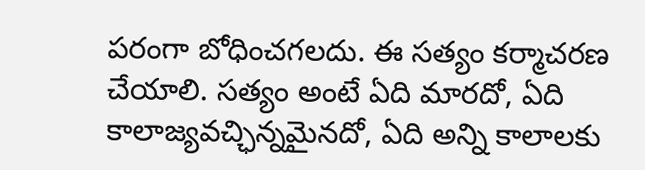పరంగా బోధించగలదు. ఈ సత్యం కర్మాచరణ చేయాలి. సత్యం అంటే ఏది మారదో, ఏది కాలాజ్యవచ్ఛిన్నమైనదో, ఏది అన్ని కాలాలకు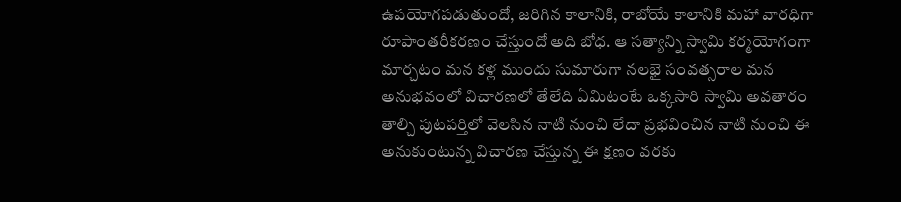ఉపయోగపడుతుందో, జరిగిన కాలానికి, రాబోయే కాలానికి మహా వారధిగా రూపాంతరీకరణం చేస్తుందో అది బోధ. ఆ సత్యాన్ని స్వామి కర్మయోగంగా మార్చటం మన కళ్ల ముందు సుమారుగా నలభై సంవత్సరాల మన అనుభవంలో విచారణలో తేలేది ఏమిటంటే ఒక్కసారి స్వామి అవతారం తాల్చి పుటపర్తిలో వెలసిన నాటి నుంచి లేదా ప్రభవించిన నాటి నుంచి ఈ అనుకుంటున్న విచారణ చేస్తున్న ఈ క్షణం వరకు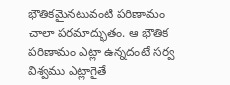భౌతికమైనటువంటి పరిణామం చాలా పరమాద్భుతం. ఆ భౌతిక పరిణామం ఎట్లా ఉన్నదంటే సర్వ విశ్వము ఎట్లాగైతే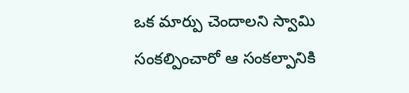ఒక మార్పు చెందాలని స్వామి సంకల్పించారో ఆ సంకల్పానికి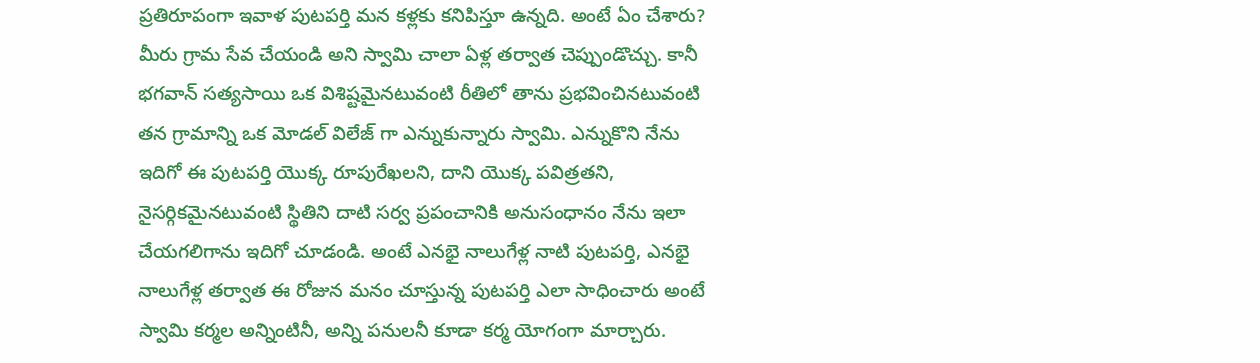ప్రతిరూపంగా ఇవాళ పుటపర్తి మన కళ్లకు కనిపిస్తూ ఉన్నది. అంటే ఏం చేశారు? మీరు గ్రామ సేవ చేయండి అని స్వామి చాలా ఏళ్ల తర్వాత చెప్పుండొచ్చు. కానీ భగవాన్ సత్యసాయి ఒక విశిష్టమైనటువంటి రీతిలో తాను ప్రభవించినటువంటి తన గ్రామాన్ని ఒక మోడల్ విలేజ్ గా ఎన్నుకున్నారు స్వామి. ఎన్నుకొని నేను ఇదిగో ఈ పుటపర్తి యొక్క రూపురేఖలని, దాని యొక్క పవిత్రతని, నైసర్గికమైనటువంటి స్థితిని దాటి సర్వ ప్రపంచానికి అనుసంధానం నేను ఇలా చేయగలిగాను ఇదిగో చూడండి. అంటే ఎనభై నాలుగేళ్ల నాటి పుటపర్తి, ఎనభై నాలుగేళ్ల తర్వాత ఈ రోజున మనం చూస్తున్న పుటపర్తి ఎలా సాధించారు అంటే స్వామి కర్మల అన్నింటినీ, అన్ని పనులనీ కూడా కర్మ యోగంగా మార్చారు.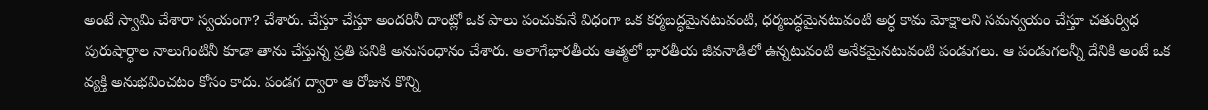అంటే స్వామి చేశారా స్వయంగా? చేశారు. చేస్తూ చేస్తూ అందరినీ దాంట్లో ఒక పాలు పంచుకునే విధంగా ఒక కర్మబద్ధమైనటువంటి, ధర్మబద్ధమైనటువంటి అర్ధ కామ మోక్షాలని సమన్వయం చేస్తూ చతుర్విధ పురుషార్ధాల నాలుగింటినీ కూడా తాను చేస్తున్న ప్రతి పనికి అనుసంధానం చేశారు. అలాగేభారతీయ ఆత్మలో భారతీయ జీవనాడిలో ఉన్నటువంటి అనేకమైనటువంటి పండుగలు. ఆ పండుగలన్నీ దేనికి అంటే ఒక వ్యక్తి అనుభవించటం కోసం కాదు. పండగ ద్వారా ఆ రోజున కొన్ని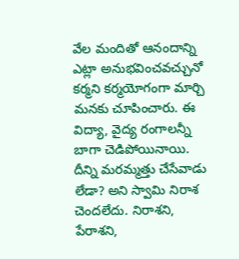వేల మందితో ఆనందాన్ని ఎట్లా అనుభవించవచ్చునో కర్మని కర్మయోగంగా మార్చి మనకు చూపించారు. ఈ విద్యా, వైద్య రంగాలన్నీ బాగా చెడిపోయినాయి. దీన్ని మరమ్మత్తు చేసేవాడు లేడా? అని స్వామి నిరాశ చెందలేదు. నిరాశని, పేరాశని,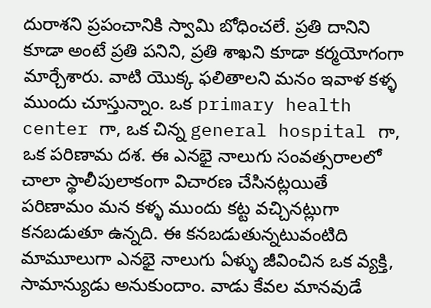దురాశని ప్రపంచానికి స్వామి బోధించలే. ప్రతి దానిని కూడా అంటే ప్రతి పనిని, ప్రతి శాఖని కూడా కర్మయోగంగా మార్చేశారు. వాటి యొక్క ఫలితాలని మనం ఇవాళ కళ్ళ ముందు చూస్తున్నాం. ఒక primary health center గా, ఒక చిన్న general hospital గా, ఒక పరిణామ దశ. ఈ ఎనభై నాలుగు సంవత్సరాలలో చాలా స్థాలీపులాకంగా విచారణ చేసినట్లయితే పరిణామం మన కళ్ళ ముందు కట్ట వచ్చినట్లుగా కనబడుతూ ఉన్నది. ఈ కనబడుతున్నటువంటిది మామూలుగా ఎనభై నాలుగు ఏళ్ళు జీవించిన ఒక వ్యక్తి, సామాన్యుడు అనుకుందాం. వాడు కేవల మానవుడే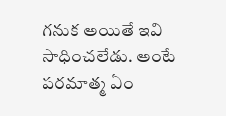గనుక అయితే ఇవి సాధించలేడు. అంటే పరమాత్మ ఏం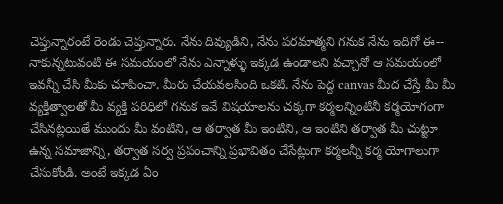చెప్తున్నారంటే రెండు చెప్తున్నారు. నేను దివ్యుడిని, నేను పరమాత్మని గనుక నేను ఇదిగో ఈ-- నాకున్నటువంటి ఈ సమయంలో నేను ఎన్నాళ్ళు ఇక్కడ ఉండాలని వచ్చానో ఆ సమయంలో ఇవన్నీ చేసి మీకు చూపించా. మీరు చేయవలసింది ఒకటి. నేను పెద్ద canvas మీద చేస్తే మీ మీ వ్యక్తిత్వాలతో మీ వ్యక్తి పరిధిలో గనుక ఇవే విషయాలను చక్కగా కర్మలన్నింటినీ కర్మయోగంగా చేసినట్లయితే ముందు మీ వంటిని, ఆ తర్వాత మీ ఇంటిని, ఆ ఇంటిని తర్వాత మీ చుట్టూ ఉన్న సమాజాన్ని, తర్వాత సర్వ ప్రపంచాన్ని ప్రభావితం చేసేట్లుగా కర్మలన్నీ కర్మ యోగాలుగా చేసుకోండి. అంటే ఇక్కడ ఏం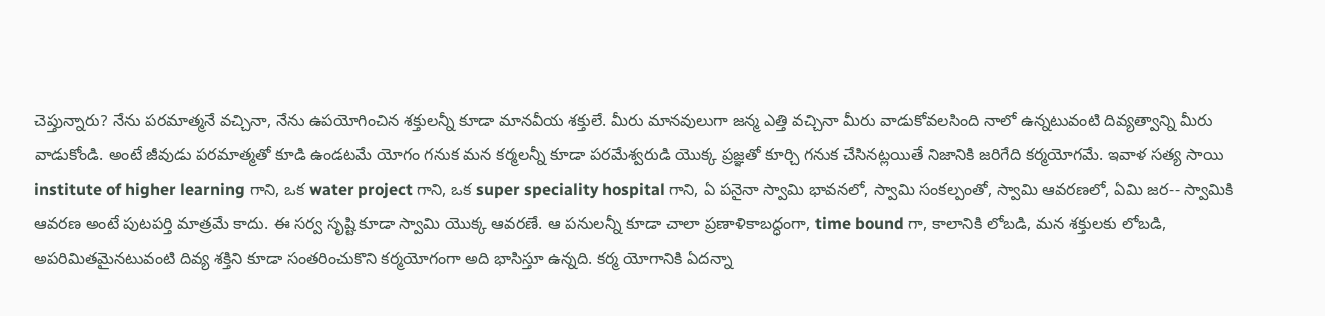చెప్తున్నారు? నేను పరమాత్మనే వచ్చినా, నేను ఉపయోగించిన శక్తులన్నీ కూడా మానవీయ శక్తులే. మీరు మానవులుగా జన్మ ఎత్తి వచ్చినా మీరు వాడుకోవలసింది నాలో ఉన్నటువంటి దివ్యత్వాన్ని మీరు వాడుకోండి. అంటే జీవుడు పరమాత్మతో కూడి ఉండటమే యోగం గనుక మన కర్మలన్నీ కూడా పరమేశ్వరుడి యొక్క ప్రజ్ఞతో కూర్చి గనుక చేసినట్లయితే నిజానికి జరిగేది కర్మయోగమే. ఇవాళ సత్య సాయి institute of higher learning గాని, ఒక water project గాని, ఒక super speciality hospital గాని, ఏ పనైనా స్వామి భావనలో, స్వామి సంకల్పంతో, స్వామి ఆవరణలో, ఏమి జర-- స్వామికి ఆవరణ అంటే పుటపర్తి మాత్రమే కాదు. ఈ సర్వ సృష్టి కూడా స్వామి యొక్క ఆవరణే. ఆ పనులన్నీ కూడా చాలా ప్రణాళికాబద్ధంగా, time bound గా, కాలానికి లోబడి, మన శక్తులకు లోబడి, అపరిమితమైనటువంటి దివ్య శక్తిని కూడా సంతరించుకొని కర్మయోగంగా అది భాసిస్తూ ఉన్నది. కర్మ యోగానికి ఏదన్నా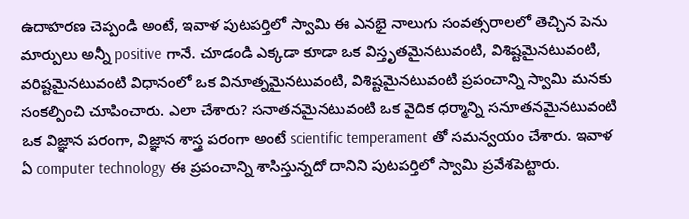ఉదాహరణ చెప్పండి అంటే, ఇవాళ పుటపర్తిలో స్వామి ఈ ఎనభై నాలుగు సంవత్సరాలలో తెచ్చిన పెను మార్పులు అన్నీ positive గానే. చూడండి ఎక్కడా కూడా ఒక విస్తృతమైనటువంటి, విశిష్టమైనటువంటి, వరిష్టమైనటువంటి విధానంలో ఒక వినూత్నమైనటువంటి, విశిష్టమైనటువంటి ప్రపంచాన్ని స్వామి మనకు సంకల్పించి చూపించారు. ఎలా చేశారు? సనాతనమైనటువంటి ఒక వైదిక ధర్మాన్ని సనూతనమైనటువంటి ఒక విజ్ఞాన పరంగా, విజ్ఞాన శాస్త్ర పరంగా అంటే scientific temperament తో సమన్వయం చేశారు. ఇవాళ ఏ computer technology ఈ ప్రపంచాన్ని శాసిస్తున్నదో దానిని పుటపర్తిలో స్వామి ప్రవేశపెట్టారు.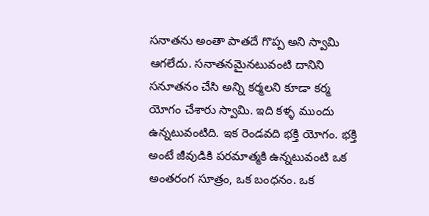సనాతను అంతా పాతదే గొప్ప అని స్వామి ఆగలేదు. సనాతనమైనటువంటి దానిని సనూతనం చేసి అన్ని కర్మలని కూడా కర్మ యోగం చేశారు స్వామి. ఇది కళ్ళ ముందు ఉన్నటువంటిది. ఇక రెండవది భక్తి యోగం. భక్తి అంటే జీవుడికి పరమాత్మకి ఉన్నటువంటి ఒక అంతరంగ సూత్రం, ఒక బంధనం. ఒక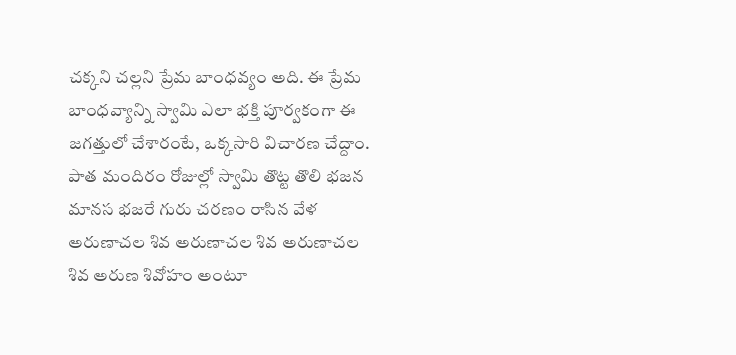చక్కని చల్లని ప్రేమ బాంధవ్యం అది. ఈ ప్రేమ బాంధవ్యాన్ని స్వామి ఎలా భక్తి పూర్వకంగా ఈ జగత్తులో చేశారంటే, ఒక్కసారి విచారణ చేద్దాం. పాత మందిరం రోజుల్లో స్వామి తొట్ట తొలి భజన మానస భజరే గురు చరణం రాసిన వేళ అరుణాచల శివ అరుణాచల శివ అరుణాచల శివ అరుణ శివోహం అంటూ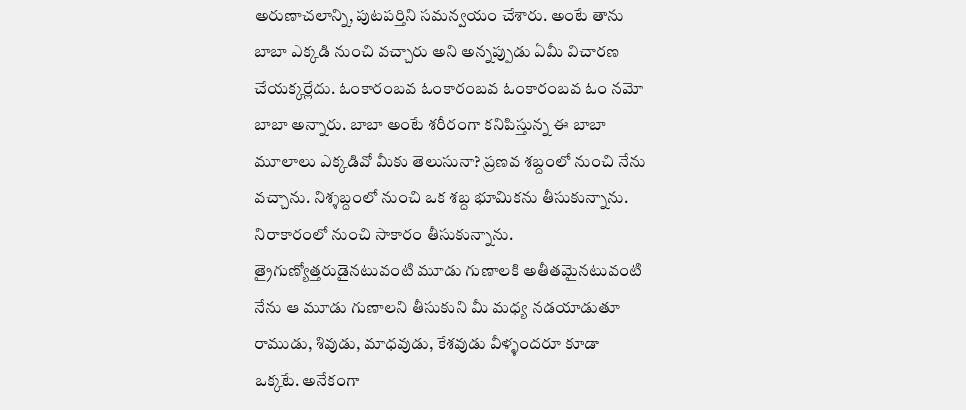అరుణాచలాన్ని, పుటపర్తిని సమన్వయం చేశారు. అంటే తాను బాబా ఎక్కడి నుంచి వచ్చారు అని అన్నప్పుడు ఏమీ విచారణ చేయక్కర్లేదు. ఓంకారంబవ ఓంకారంబవ ఓంకారంబవ ఓం నమో బాబా అన్నారు. బాబా అంటే శరీరంగా కనిపిస్తున్న ఈ బాబా మూలాలు ఎక్కడివో మీకు తెలుసునా? ప్రణవ శబ్దంలో నుంచి నేను వచ్చాను. నిశ్శబ్దంలో నుంచి ఒక శబ్ద భూమికను తీసుకున్నాను. నిరాకారంలో నుంచి సాకారం తీసుకున్నాను. త్రైగుణ్యోత్తరుడైనటువంటి మూడు గుణాలకి అతీతమైనటువంటి నేను ఆ మూడు గుణాలని తీసుకుని మీ మధ్య నడయాడుతూ రాముడు, శివుడు, మాధవుడు, కేశవుడు వీళ్ళందరూ కూడా ఒక్కటే. అనేకంగా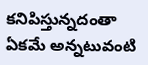కనిపిస్తున్నదంతా ఏకమే అన్నటువంటి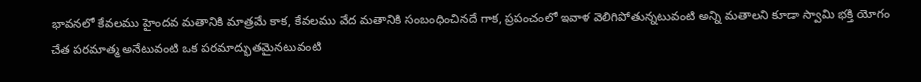భావనలో కేవలము హైందవ మతానికి మాత్రమే కాక, కేవలము వేద మతానికి సంబంధించినదే గాక, ప్రపంచంలో ఇవాళ వెలిగిపోతున్నటువంటి అన్ని మతాలని కూడా స్వామి భక్తి యోగం చేత పరమాత్మ అనేటువంటి ఒక పరమాద్భుతమైనటువంటి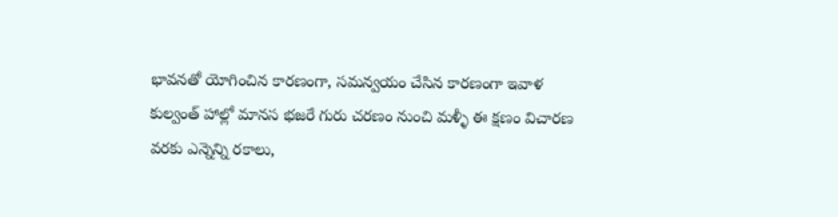భావనతో యోగించిన కారణంగా, సమన్వయం చేసిన కారణంగా ఇవాళ కుల్వంత్ హాల్లో మానస భజరే గురు చరణం నుంచి మళ్ళీ ఈ క్షణం విచారణ వరకు ఎన్నెన్ని రకాలు,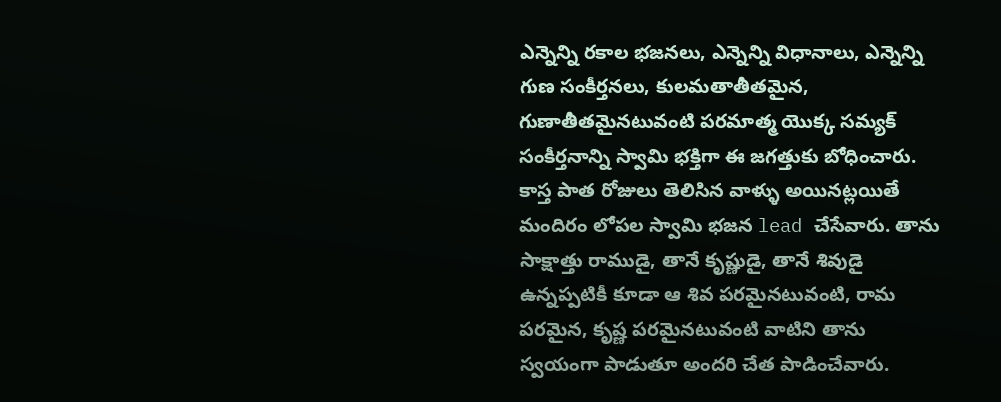ఎన్నెన్ని రకాల భజనలు, ఎన్నెన్ని విధానాలు, ఎన్నెన్ని గుణ సంకీర్తనలు, కులమతాతీతమైన, గుణాతీతమైనటువంటి పరమాత్మ యొక్క సమ్యక్ సంకీర్తనాన్ని స్వామి భక్తిగా ఈ జగత్తుకు బోధించారు. కాస్త పాత రోజులు తెలిసిన వాళ్ళు అయినట్లయితే మందిరం లోపల స్వామి భజన lead చేసేవారు. తాను సాక్షాత్తు రాముడై, తానే కృష్ణుడై, తానే శివుడై ఉన్నప్పటికీ కూడా ఆ శివ పరమైనటువంటి, రామ పరమైన, కృష్ణ పరమైనటువంటి వాటిని తాను స్వయంగా పాడుతూ అందరి చేత పాడించేవారు.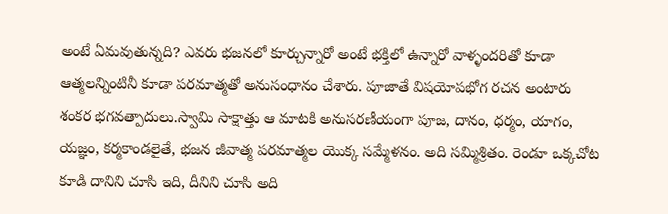అంటే ఏమవుతున్నది? ఎవరు భజనలో కూర్చున్నారో అంటే భక్తిలో ఉన్నారో వాళ్ళందరితో కూడా ఆత్మలన్నింటినీ కూడా పరమాత్మతో అనుసంధానం చేశారు. పూజాతే విషయోపభోగ రచన అంటారు శంకర భగవత్పాదులు.స్వామి సాక్షాత్తు ఆ మాటకి అనుసరణీయంగా పూజ, దానం, ధర్మం, యాగం, యజ్ఞం, కర్మకాండలైతే, భజన జీవాత్మ పరమాత్మల యొక్క సమ్మేళనం. అది సమ్మిశ్రితం. రెండూ ఒక్కచోట కూడి దానిని చూసి ఇది, దీనిని చూసి అది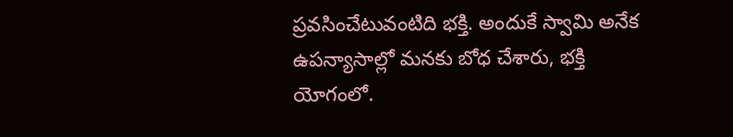ప్రవసించేటువంటిది భక్తి. అందుకే స్వామి అనేక ఉపన్యాసాల్లో మనకు బోధ చేశారు, భక్తి యోగంలో.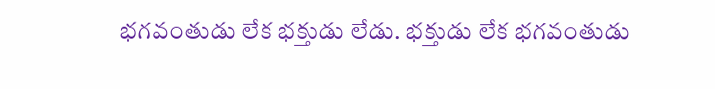భగవంతుడు లేక భక్తుడు లేడు. భక్తుడు లేక భగవంతుడు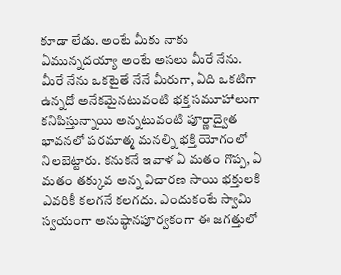కూడా లేడు. అంటే మీకు నాకు ఏమున్నదయ్యా అంటే అసలు మీరే నేను. మీరే నేను ఒకటైతే నేనే మీరుగా, ఏది ఒకటిగా ఉన్నదో అనేకమైనటువంటి భక్త సమూహాలుగా కనిపిస్తున్నాయి అన్నటువంటి పూర్ణాద్వైత భావనలో పరమాత్మ మనల్ని భక్తి యోగంలో నిలబెట్టారు. కనుకనే ఇవాళ ఏ మతం గొప్ప, ఏ మతం తక్కువ అన్న విచారణ సాయి భక్తులకి ఎవరికీ కలగనే కలగదు. ఎందుకంటే స్వామి స్వయంగా అనుష్ఠానపూర్వకంగా ఈ జగత్తులో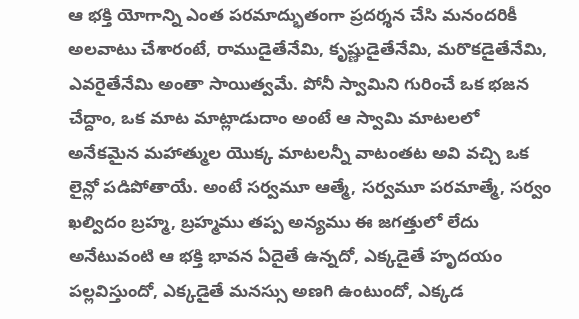ఆ భక్తి యోగాన్ని ఎంత పరమాద్భుతంగా ప్రదర్శన చేసి మనందరికీ అలవాటు చేశారంటే, రాముడైతేనేమి, కృష్ణుడైతేనేమి, మరొకడైతేనేమి, ఎవరైతేనేమి అంతా సాయిత్వమే. పోనీ స్వామిని గురించే ఒక భజన చేద్దాం, ఒక మాట మాట్లాడుదాం అంటే ఆ స్వామి మాటలలో అనేకమైన మహాత్ముల యొక్క మాటలన్నీ వాటంతట అవి వచ్చి ఒక లైన్లో పడిపోతాయే. అంటే సర్వమూ ఆత్మే, సర్వమూ పరమాత్మే, సర్వం ఖల్విదం బ్రహ్మ, బ్రహ్మము తప్ప అన్యము ఈ జగత్తులో లేదు అనేటువంటి ఆ భక్తి భావన ఏదైతే ఉన్నదో, ఎక్కడైతే హృదయం పల్లవిస్తుందో, ఎక్కడైతే మనస్సు అణగి ఉంటుందో, ఎక్కడ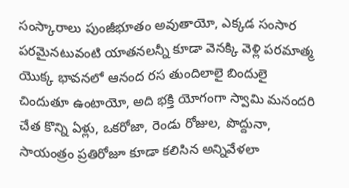సంస్కారాలు పుంజీభూతం అవుతాయో, ఎక్కడ సంసార పరమైనటువంటి యాతనలన్నీ కూడా వెనక్కి వెళ్లి పరమాత్మ యొక్క భావనలో ఆనంద రస తుందిలాలై బిందులై చిందుతూ ఉంటాయో, అది భక్తి యోగంగా స్వామి మనందరి చేత కొన్ని ఏళ్లు, ఒకరోజా, రెండు రోజుల, పొద్దునా, సాయంత్రం ప్రతిరోజూ కూడా కలిసిన అన్నివేళలా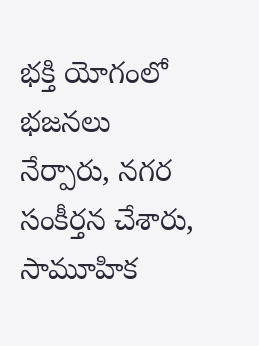భక్తి యోగంలో భజనలు నేర్పారు, నగర సంకీర్తన చేశారు, సామూహిక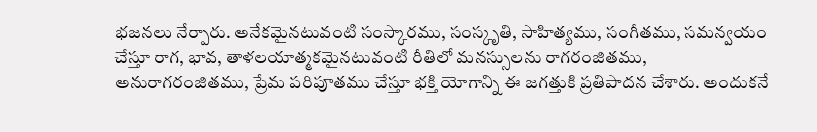భజనలు నేర్పారు. అనేకమైనటువంటి సంస్కారము, సంస్కృతి, సాహిత్యము, సంగీతము, సమన్వయం చేస్తూ రాగ, భావ, తాళలయాత్మకమైనటువంటి రీతిలో మనస్సులను రాగరంజితము, అనురాగరంజితము, ప్రేమ పరిపూతము చేస్తూ భక్తి యోగాన్ని ఈ జగత్తుకి ప్రతిపాదన చేశారు. అందుకనే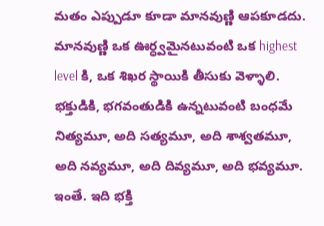మతం ఎప్పుడూ కూడా మానవుణ్ణి ఆపకూడదు. మానవుణ్ణి ఒక ఊర్ధ్వమైనటువంటి ఒక highest level కి, ఒక శిఖర స్థాయికి తీసుకు వెళ్ళాలి. భక్తుడికి, భగవంతుడికి ఉన్నటువంటి బంధమే నిత్యమూ, అది సత్యమూ, అది శాశ్వతమూ, అది నవ్యమూ, అది దివ్యమూ, అది భవ్యమూ. ఇంతే. ఇది భక్తి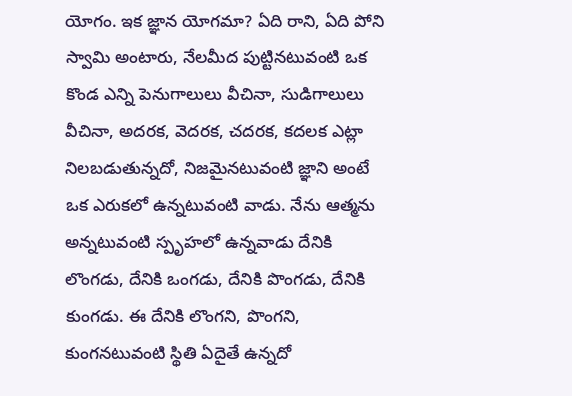యోగం. ఇక జ్ఞాన యోగమా? ఏది రాని, ఏది పోని స్వామి అంటారు, నేలమీద పుట్టినటువంటి ఒక కొండ ఎన్ని పెనుగాలులు వీచినా, సుడిగాలులు వీచినా, అదరక, వెదరక, చదరక, కదలక ఎట్లా నిలబడుతున్నదో, నిజమైనటువంటి జ్ఞాని అంటే ఒక ఎరుకలో ఉన్నటువంటి వాడు. నేను ఆత్మను అన్నటువంటి స్పృహలో ఉన్నవాడు దేనికి లొంగడు, దేనికి ఒంగడు, దేనికి పొంగడు, దేనికి కుంగడు. ఈ దేనికి లొంగని, పొంగని, కుంగనటువంటి స్థితి ఏదైతే ఉన్నదో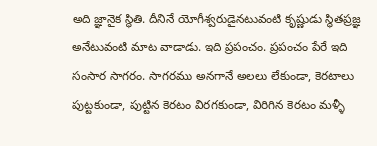అది జ్ఞానైక స్థితి. దీనినే యోగీశ్వరుడైనటువంటి కృష్ణుడు స్థితప్రజ్ఞ అనేటువంటి మాట వాడాడు. ఇది ప్రపంచం. ప్రపంచం పేరే ఇది సంసార సాగరం. సాగరము అనగానే అలలు లేకుండా, కెరటాలు పుట్టకుండా, పుట్టిన కెరటం విరగకుండా, విరిగిన కెరటం మళ్ళీ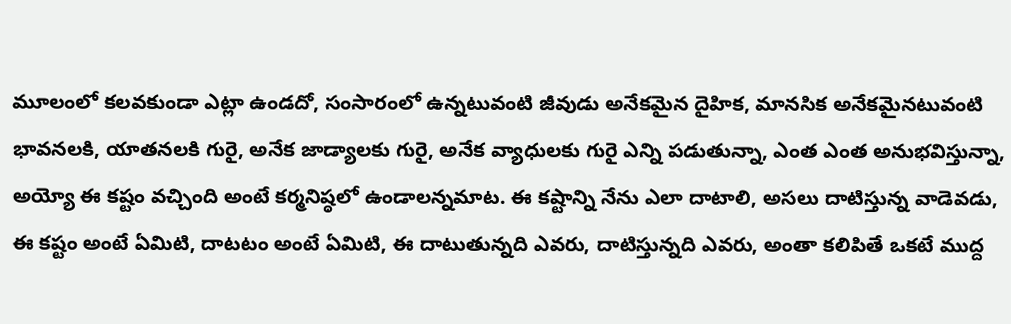మూలంలో కలవకుండా ఎట్లా ఉండదో, సంసారంలో ఉన్నటువంటి జీవుడు అనేకమైన దైహిక, మానసిక అనేకమైనటువంటి భావనలకి, యాతనలకి గురై, అనేక జాడ్యాలకు గురై, అనేక వ్యాధులకు గురై ఎన్ని పడుతున్నా, ఎంత ఎంత అనుభవిస్తున్నా, అయ్యో ఈ కష్టం వచ్చింది అంటే కర్మనిష్ఠలో ఉండాలన్నమాట. ఈ కష్టాన్ని నేను ఎలా దాటాలి, అసలు దాటిస్తున్న వాడెవడు, ఈ కష్టం అంటే ఏమిటి, దాటటం అంటే ఏమిటి, ఈ దాటుతున్నది ఎవరు, దాటిస్తున్నది ఎవరు, అంతా కలిపితే ఒకటే ముద్ద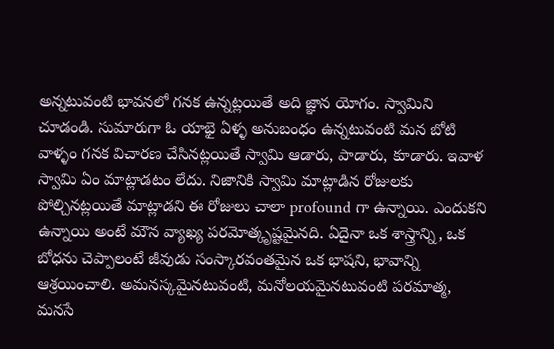అన్నటువంటి భావనలో గనక ఉన్నట్లయితే అది జ్ఞాన యోగం. స్వామిని చూడండి. సుమారుగా ఓ యాభై ఏళ్ళ అనుబంధం ఉన్నటువంటి మన బోటి వాళ్ళం గనక విచారణ చేసినట్లయితే స్వామి ఆడారు, పాడారు, కూడారు. ఇవాళ స్వామి ఏం మాట్లాడటం లేదు. నిజానికి స్వామి మాట్లాడిన రోజులకు పోల్చినట్లయితే మాట్లాడని ఈ రోజులు చాలా profound గా ఉన్నాయి. ఎందుకని ఉన్నాయి అంటే మౌన వ్యాఖ్య పరమోత్కృష్టమైనది. ఏదైనా ఒక శాస్త్రాన్ని, ఒక బోధను చెప్పాలంటే జీవుడు సంస్కారవంతమైన ఒక భాషని, భావాన్ని ఆశ్రయించాలి. అమనస్కమైనటువంటి, మనోలయమైనటువంటి పరమాత్మ, మనసే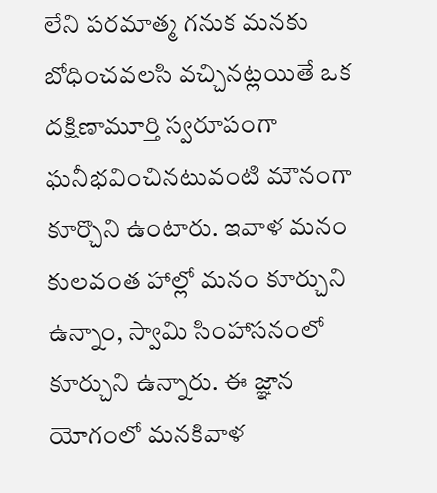లేని పరమాత్మ గనుక మనకు బోధించవలసి వచ్చినట్లయితే ఒక దక్షిణామూర్తి స్వరూపంగా ఘనీభవించినటువంటి మౌనంగా కూర్చొని ఉంటారు. ఇవాళ మనం కులవంత హాల్లో మనం కూర్చుని ఉన్నాం, స్వామి సింహాసనంలో కూర్చుని ఉన్నారు. ఈ జ్ఞాన యోగంలో మనకివాళ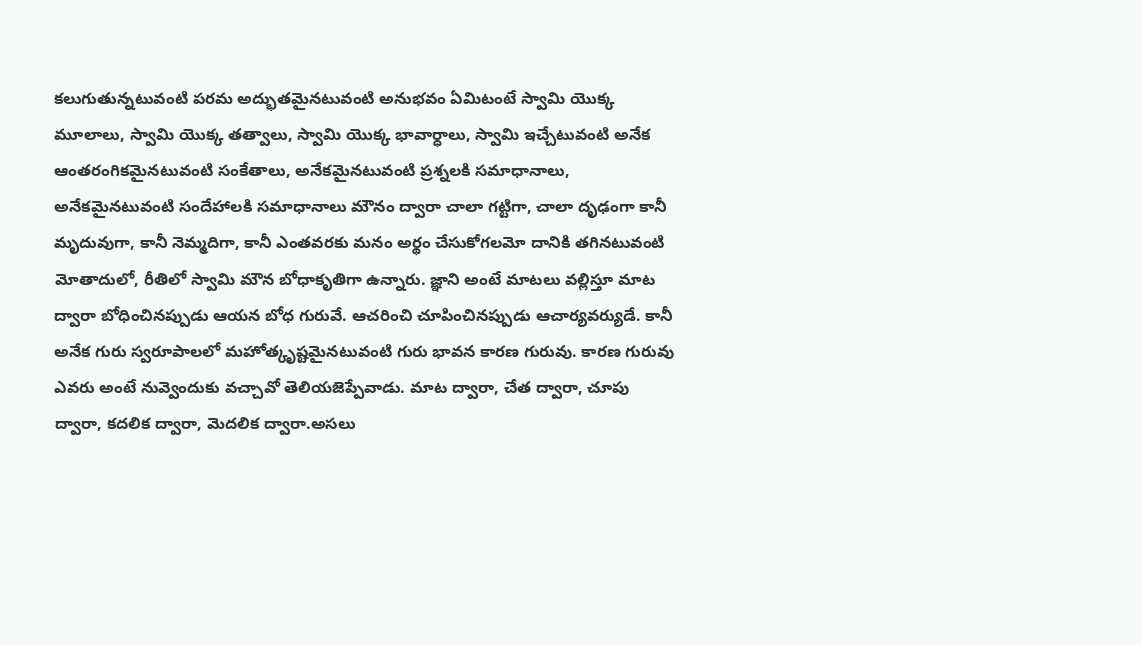కలుగుతున్నటువంటి పరమ అద్భుతమైనటువంటి అనుభవం ఏమిటంటే స్వామి యొక్క మూలాలు, స్వామి యొక్క తత్వాలు, స్వామి యొక్క భావార్ధాలు, స్వామి ఇచ్చేటువంటి అనేక ఆంతరంగికమైనటువంటి సంకేతాలు, అనేకమైనటువంటి ప్రశ్నలకి సమాధానాలు, అనేకమైనటువంటి సందేహాలకి సమాధానాలు మౌనం ద్వారా చాలా గట్టిగా, చాలా దృఢంగా కానీ మృదువుగా, కానీ నెమ్మదిగా, కానీ ఎంతవరకు మనం అర్థం చేసుకోగలమో దానికి తగినటువంటి మోతాదులో, రీతిలో స్వామి మౌన బోధాకృతిగా ఉన్నారు. జ్ఞాని అంటే మాటలు వల్లిస్తూ మాట ద్వారా బోధించినప్పుడు ఆయన బోధ గురువే. ఆచరించి చూపించినప్పుడు ఆచార్యవర్యుడే. కానీ అనేక గురు స్వరూపాలలో మహోత్కృష్టమైనటువంటి గురు భావన కారణ గురువు. కారణ గురువు ఎవరు అంటే నువ్వెందుకు వచ్చావో తెలియజెప్పేవాడు. మాట ద్వారా, చేత ద్వారా, చూపు ద్వారా, కదలిక ద్వారా, మెదలిక ద్వారా.అసలు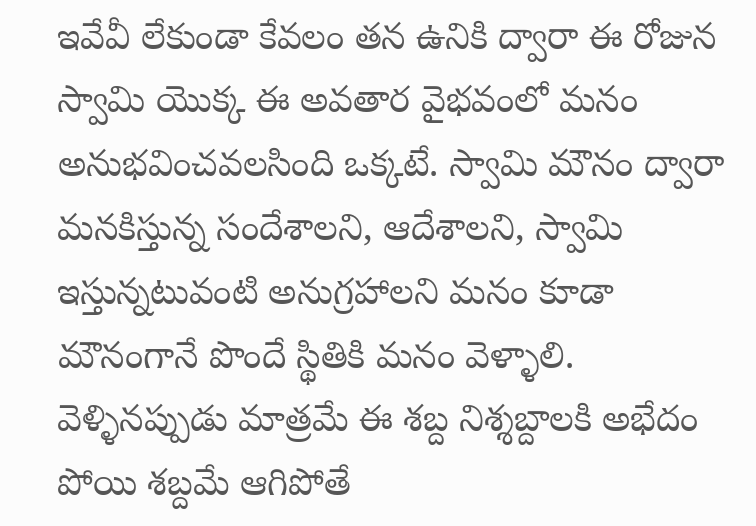ఇవేవీ లేకుండా కేవలం తన ఉనికి ద్వారా ఈ రోజున స్వామి యొక్క ఈ అవతార వైభవంలో మనం అనుభవించవలసింది ఒక్కటే. స్వామి మౌనం ద్వారా మనకిస్తున్న సందేశాలని, ఆదేశాలని, స్వామి ఇస్తున్నటువంటి అనుగ్రహాలని మనం కూడా మౌనంగానే పొందే స్థితికి మనం వెళ్ళాలి. వెళ్ళినప్పుడు మాత్రమే ఈ శబ్ద నిశ్శబ్దాలకి అభేదం పోయి శబ్దమే ఆగిపోతే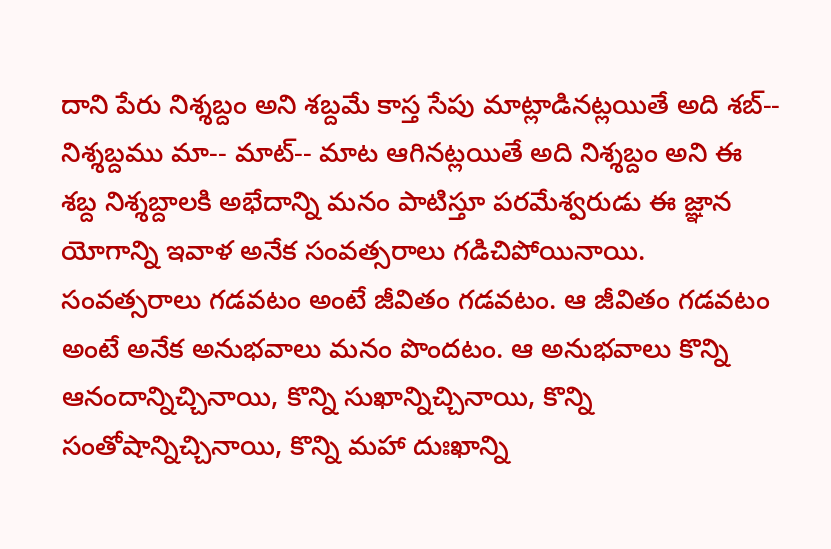దాని పేరు నిశ్శబ్దం అని శబ్దమే కాస్త సేపు మాట్లాడినట్లయితే అది శబ్-- నిశ్శబ్దము మా-- మాట్-- మాట ఆగినట్లయితే అది నిశ్శబ్దం అని ఈ శబ్ద నిశ్శబ్దాలకి అభేదాన్ని మనం పాటిస్తూ పరమేశ్వరుడు ఈ జ్ఞాన యోగాన్ని ఇవాళ అనేక సంవత్సరాలు గడిచిపోయినాయి. సంవత్సరాలు గడవటం అంటే జీవితం గడవటం. ఆ జీవితం గడవటం అంటే అనేక అనుభవాలు మనం పొందటం. ఆ అనుభవాలు కొన్ని ఆనందాన్నిచ్చినాయి, కొన్ని సుఖాన్నిచ్చినాయి, కొన్ని సంతోషాన్నిచ్చినాయి, కొన్ని మహా దుఃఖాన్ని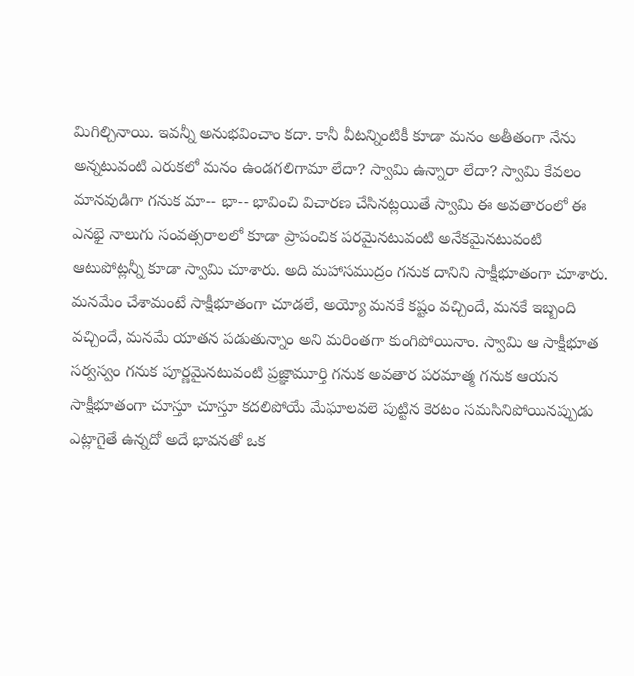మిగిల్చినాయి. ఇవన్నీ అనుభవించాం కదా. కానీ వీటన్నింటికీ కూడా మనం అతీతంగా నేను అన్నటువంటి ఎరుకలో మనం ఉండగలిగామా లేదా? స్వామి ఉన్నారా లేదా? స్వామి కేవలం మానవుడిగా గనుక మా-- భా-- భావించి విచారణ చేసినట్లయితే స్వామి ఈ అవతారంలో ఈ ఎనభై నాలుగు సంవత్సరాలలో కూడా ప్రాపంచిక పరమైనటువంటి అనేకమైనటువంటి ఆటుపోట్లన్నీ కూడా స్వామి చూశారు. అది మహాసముద్రం గనుక దానిని సాక్షీభూతంగా చూశారు. మనమేం చేశామంటే సాక్షీభూతంగా చూడలే, అయ్యో మనకే కష్టం వచ్చిందే, మనకే ఇబ్బంది వచ్చిందే, మనమే యాతన పడుతున్నాం అని మరింతగా కుంగిపోయినాం. స్వామి ఆ సాక్షీభూత సర్వస్వం గనుక పూర్ణమైనటువంటి ప్రజ్ఞామూర్తి గనుక అవతార పరమాత్మ గనుక ఆయన సాక్షీభూతంగా చూస్తూ చూస్తూ కదలిపోయే మేఘాలవలె పుట్టిన కెరటం సమసినిపోయినప్పుడు ఎట్లాగైతే ఉన్నదో అదే భావనతో ఒక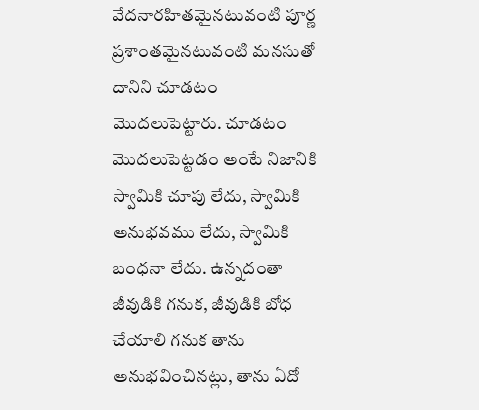వేదనారహితమైనటువంటి పూర్ణ ప్రశాంతమైనటువంటి మనసుతో దానిని చూడటం మొదలుపెట్టారు. చూడటం మొదలుపెట్టడం అంటే నిజానికి స్వామికి చూపు లేదు, స్వామికి అనుభవము లేదు, స్వామికి బంధనా లేదు. ఉన్నదంతా జీవుడికి గనుక, జీవుడికి బోధ చేయాలి గనుక తాను అనుభవించినట్లు, తాను ఏదో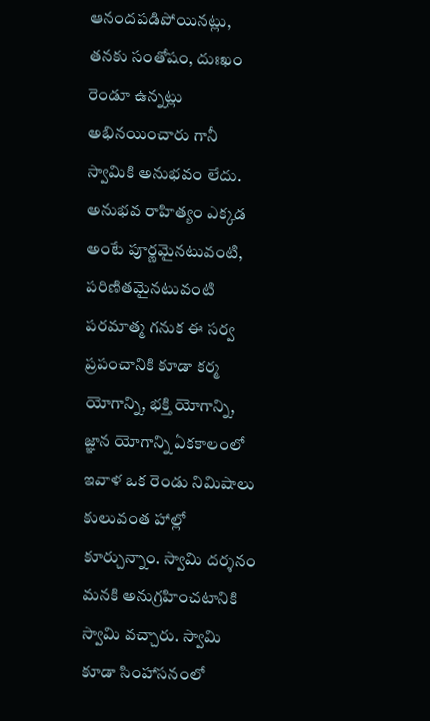ఆనందపడిపోయినట్లు, తనకు సంతోషం, దుఃఖం రెండూ ఉన్నట్లు అభినయించారు గానీ స్వామికి అనుభవం లేదు. అనుభవ రాహిత్యం ఎక్కడ అంటే పూర్ణమైనటువంటి, పరిణితమైనటువంటి పరమాత్మ గనుక ఈ సర్వ ప్రపంచానికి కూడా కర్మ యోగాన్ని, భక్తి యోగాన్ని, జ్ఞాన యోగాన్ని ఏకకాలంలో ఇవాళ ఒక రెండు నిమిషాలు కులువంత హాల్లో కూర్చున్నాం. స్వామి దర్శనం మనకి అనుగ్రహించటానికి స్వామి వచ్చారు. స్వామి కూడా సింహాసనంలో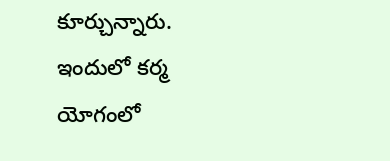కూర్చున్నారు. ఇందులో కర్మ యోగంలో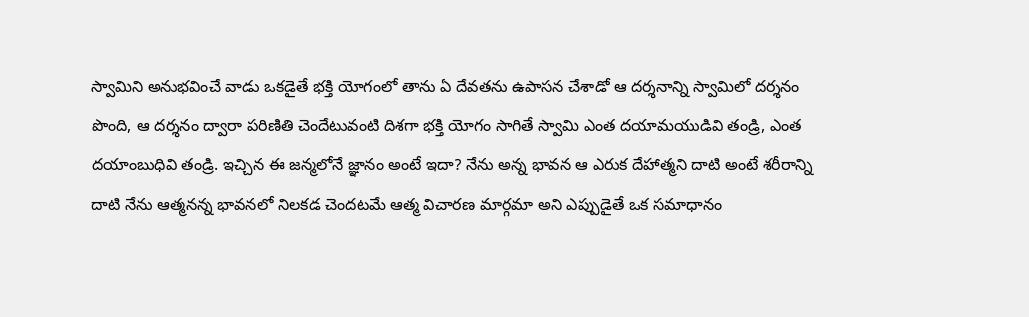స్వామిని అనుభవించే వాడు ఒకడైతే భక్తి యోగంలో తాను ఏ దేవతను ఉపాసన చేశాడో ఆ దర్శనాన్ని స్వామిలో దర్శనం పొంది, ఆ దర్శనం ద్వారా పరిణితి చెందేటువంటి దిశగా భక్తి యోగం సాగితే స్వామి ఎంత దయామయుడివి తండ్రి, ఎంత దయాంబుధివి తండ్రి. ఇచ్చిన ఈ జన్మలోనే జ్ఞానం అంటే ఇదా? నేను అన్న భావన ఆ ఎరుక దేహాత్మని దాటి అంటే శరీరాన్ని దాటి నేను ఆత్మనన్న భావనలో నిలకడ చెందటమే ఆత్మ విచారణ మార్గమా అని ఎప్పుడైతే ఒక సమాధానం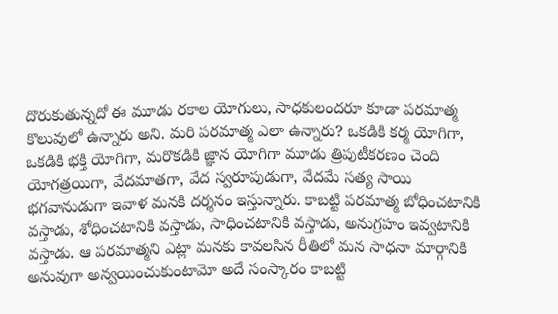దొరుకుతున్నదో ఈ మూడు రకాల యోగులు, సాధకులందరూ కూడా పరమాత్మ కొలువులో ఉన్నారు అని. మరి పరమాత్మ ఎలా ఉన్నారు? ఒకడికి కర్మ యోగిగా, ఒకడికి భక్తి యోగిగా, మరొకడికి జ్ఞాన యోగిగా మూడు త్రిపుటీకరణం చెంది యోగత్రయిగా, వేదమాతగా, వేద స్వరూపుడుగా, వేదమే సత్య సాయి భగవానుడుగా ఇవాళ మనకి దర్శనం ఇస్తున్నారు. కాబట్టి పరమాత్మ బోధించటానికి వస్తాడు, శోధించటానికి వస్తాడు, సాధించటానికి వస్తాడు, అనుగ్రహం ఇవ్వటానికి వస్తాడు. ఆ పరమాత్మని ఎట్లా మనకు కావలసిన రీతిలో మన సాధనా మార్గానికి అనువుగా అన్వయించుకుంటామో అదే సంస్కారం కాబట్టి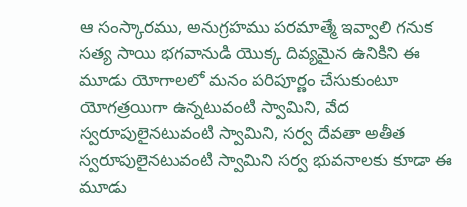ఆ సంస్కారము, అనుగ్రహము పరమాత్మే ఇవ్వాలి గనుక సత్య సాయి భగవానుడి యొక్క దివ్యమైన ఉనికిని ఈ మూడు యోగాలలో మనం పరిపూర్ణం చేసుకుంటూ యోగత్రయిగా ఉన్నటువంటి స్వామిని, వేద స్వరూపులైనటువంటి స్వామిని, సర్వ దేవతా అతీత స్వరూపులైనటువంటి స్వామిని సర్వ భువనాలకు కూడా ఈ మూడు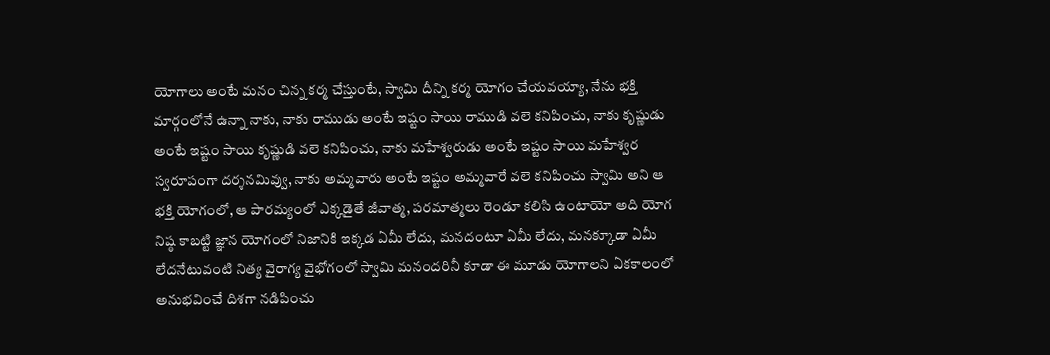యోగాలు అంటే మనం చిన్న కర్మ చేస్తుంటే, స్వామి దీన్ని కర్మ యోగం చేయవయ్యా, నేను భక్తి మార్గంలోనే ఉన్నా నాకు, నాకు రాముడు అంటే ఇష్టం సాయి రాముడి వలె కనిపించు, నాకు కృష్ణుడు అంటే ఇష్టం సాయి కృష్ణుడి వలె కనిపించు, నాకు మహేశ్వరుడు అంటే ఇష్టం సాయి మహేశ్వర స్వరూపంగా దర్శనమివ్వు, నాకు అమ్మవారు అంటే ఇష్టం అమ్మవారే వలె కనిపించు స్వామి అని ఆ భక్తి యోగంలో, ఆ పారమ్యంలో ఎక్కడైతే జీవాత్మ, పరమాత్మలు రెండూ కలిసి ఉంటాయో అది యోగ నిష్ఠ కాబట్టి జ్ఞాన యోగంలో నిజానికి ఇక్కడ ఏమీ లేదు, మనదంటూ ఏమీ లేదు, మనక్కూడా ఏమీ లేదనేటువంటి నిత్య వైరాగ్య వైభోగంలో స్వామి మనందరినీ కూడా ఈ మూడు యోగాలని ఏకకాలంలో అనుభవించే దిశగా నడిపించు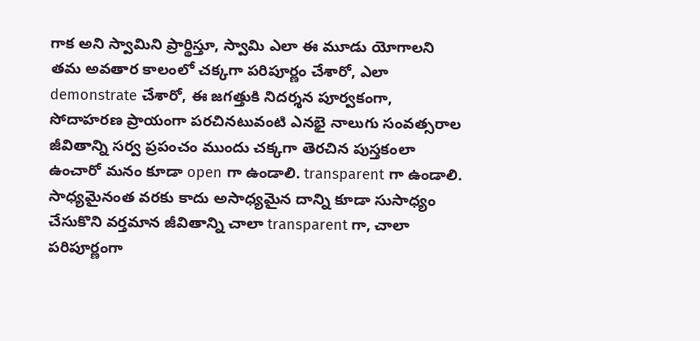గాక అని స్వామిని ప్రార్థిస్తూ, స్వామి ఎలా ఈ మూడు యోగాలని తమ అవతార కాలంలో చక్కగా పరిపూర్ణం చేశారో, ఎలా demonstrate చేశారో, ఈ జగత్తుకి నిదర్శన పూర్వకంగా, సోదాహరణ ప్రాయంగా పరచినటువంటి ఎనభై నాలుగు సంవత్సరాల జీవితాన్ని సర్వ ప్రపంచం ముందు చక్కగా తెరచిన పుస్తకంలా ఉంచారో మనం కూడా open గా ఉండాలి. transparent గా ఉండాలి. సాధ్యమైనంత వరకు కాదు అసాధ్యమైన దాన్ని కూడా సుసాధ్యం చేసుకొని వర్తమాన జీవితాన్ని చాలా transparent గా, చాలా పరిపూర్ణంగా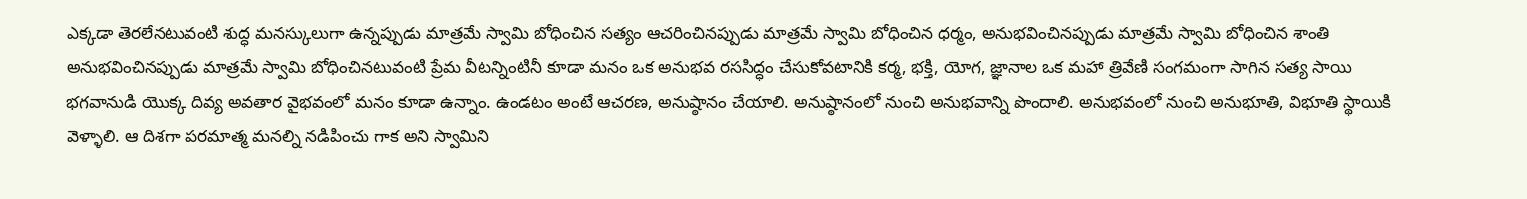ఎక్కడా తెరలేనటువంటి శుద్ధ మనస్కులుగా ఉన్నప్పుడు మాత్రమే స్వామి బోధించిన సత్యం ఆచరించినప్పుడు మాత్రమే స్వామి బోధించిన ధర్మం, అనుభవించినప్పుడు మాత్రమే స్వామి బోధించిన శాంతి అనుభవించినప్పుడు మాత్రమే స్వామి బోధించినటువంటి ప్రేమ వీటన్నింటినీ కూడా మనం ఒక అనుభవ రససిద్ధం చేసుకోవటానికి కర్మ, భక్తి, యోగ, జ్ఞానాల ఒక మహా త్రివేణి సంగమంగా సాగిన సత్య సాయి భగవానుడి యొక్క దివ్య అవతార వైభవంలో మనం కూడా ఉన్నాం. ఉండటం అంటే ఆచరణ, అనుష్ఠానం చేయాలి. అనుష్ఠానంలో నుంచి అనుభవాన్ని పొందాలి. అనుభవంలో నుంచి అనుభూతి, విభూతి స్థాయికి వెళ్ళాలి. ఆ దిశగా పరమాత్మ మనల్ని నడిపించు గాక అని స్వామిని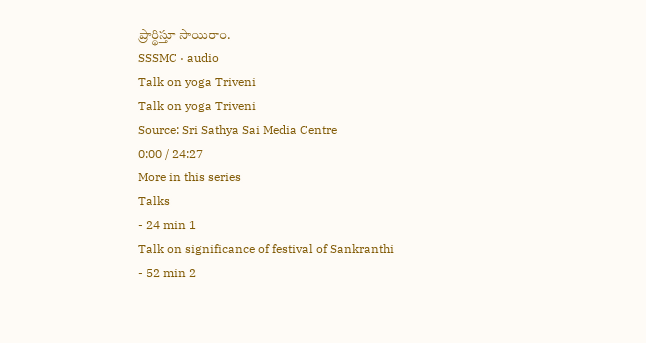ప్రార్థిస్తూ సాయిరాం.
SSSMC · audio
Talk on yoga Triveni
Talk on yoga Triveni
Source: Sri Sathya Sai Media Centre
0:00 / 24:27
More in this series
Talks
- 24 min 1
Talk on significance of festival of Sankranthi
- 52 min 2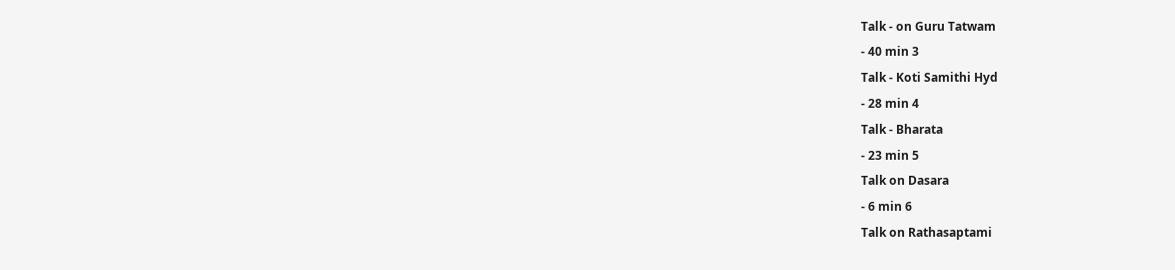Talk - on Guru Tatwam
- 40 min 3
Talk - Koti Samithi Hyd
- 28 min 4
Talk - Bharata
- 23 min 5
Talk on Dasara
- 6 min 6
Talk on Rathasaptami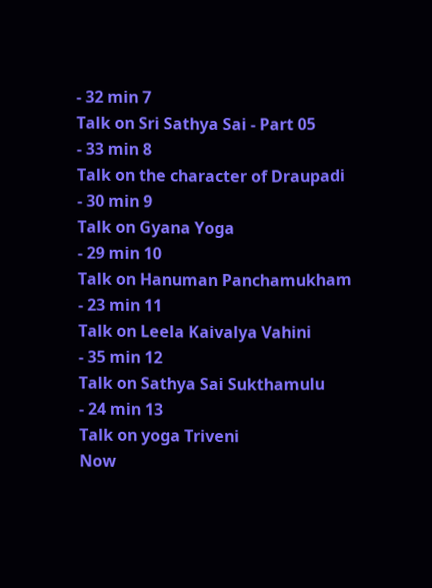- 32 min 7
Talk on Sri Sathya Sai - Part 05
- 33 min 8
Talk on the character of Draupadi
- 30 min 9
Talk on Gyana Yoga
- 29 min 10
Talk on Hanuman Panchamukham
- 23 min 11
Talk on Leela Kaivalya Vahini
- 35 min 12
Talk on Sathya Sai Sukthamulu
- 24 min 13
Talk on yoga Triveni
Now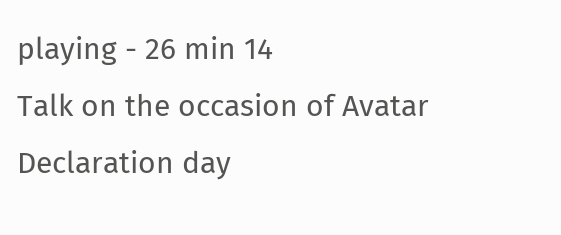playing - 26 min 14
Talk on the occasion of Avatar Declaration day